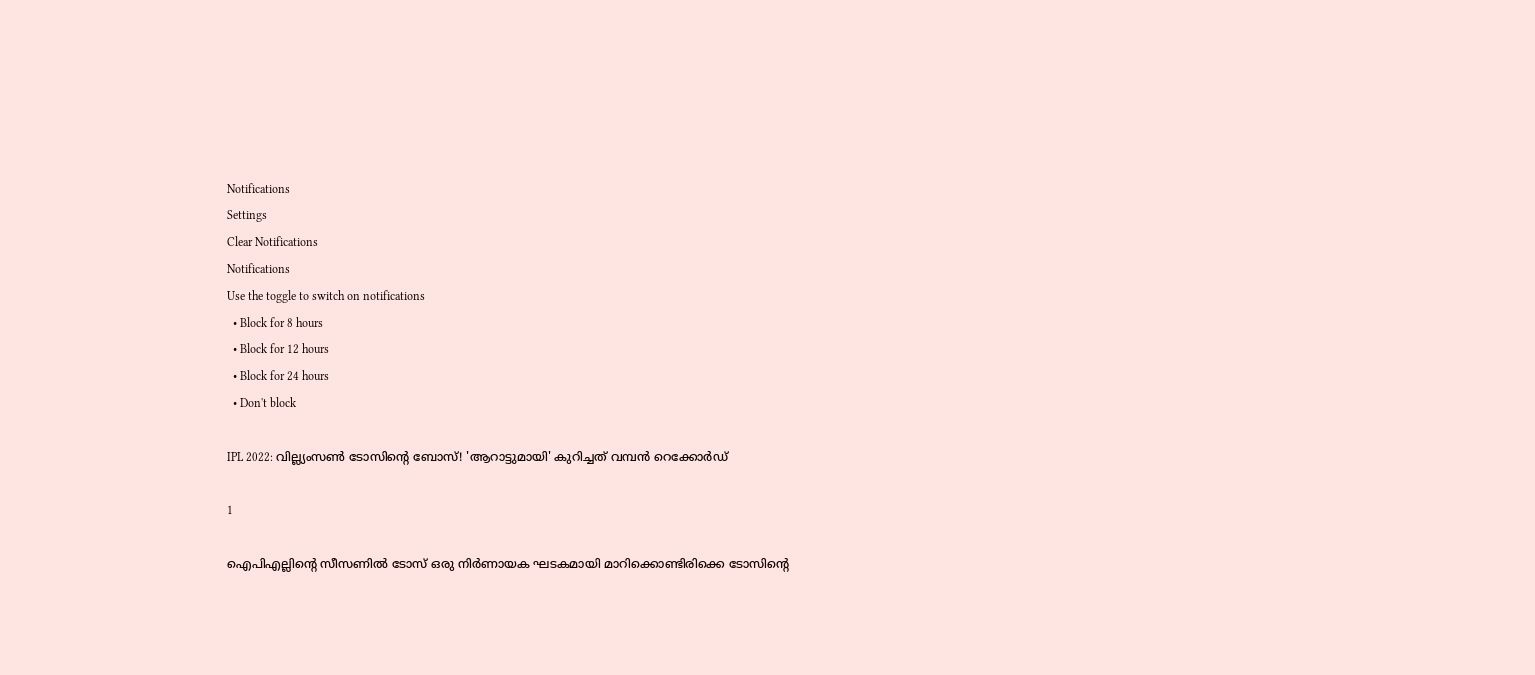Notifications
Settings
Clear Notifications
Notifications
Use the toggle to switch on notifications
  • Block for 8 hours
  • Block for 12 hours
  • Block for 24 hours
  • Don't block

IPL 2022: വില്ല്യംസണ്‍ ടോസിന്റെ ബോസ്! 'ആറാട്ടുമായി' കുറിച്ചത് വമ്പന്‍ റെക്കോര്‍ഡ്

1

ഐപിഎല്ലിന്റെ സീസണില്‍ ടോസ് ഒരു നിര്‍ണായക ഘടകമായി മാറിക്കൊണ്ടിരിക്കെ ടോസിന്റെ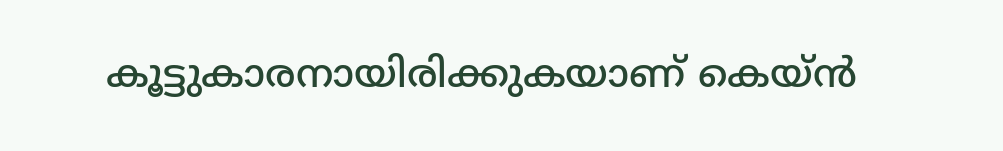കൂട്ടുകാരനായിരിക്കുകയാണ് കെയ്ന്‍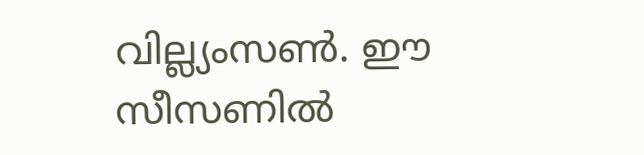വില്ല്യംസണ്‍. ഈ സീസണില്‍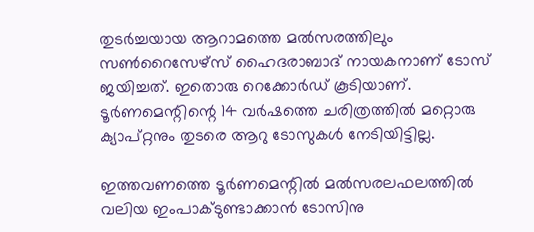തുടര്‍ച്ചയായ ആറാമത്തെ മല്‍സരത്തിലും സണ്‍റൈസേഴ്‌സ് ഹൈദരാബാദ് നായകനാണ് ടോസ് ജയിച്ചത്. ഇതൊരു റെക്കോര്‍ഡ് കൂടിയാണ്. ടൂര്‍ണമെന്റിന്റെ 14 വര്‍ഷത്തെ ചരിത്രത്തില്‍ മറ്റൊരു ക്യാപ്റ്റനും തുടരെ ആറു ടോസുകള്‍ നേടിയിട്ടില്ല.

ഇത്തവണത്തെ ടൂര്‍ണമെന്റില്‍ മല്‍സരലഫലത്തില്‍ വലിയ ഇംപാക്ടുണ്ടാക്കാന്‍ ടോസിനു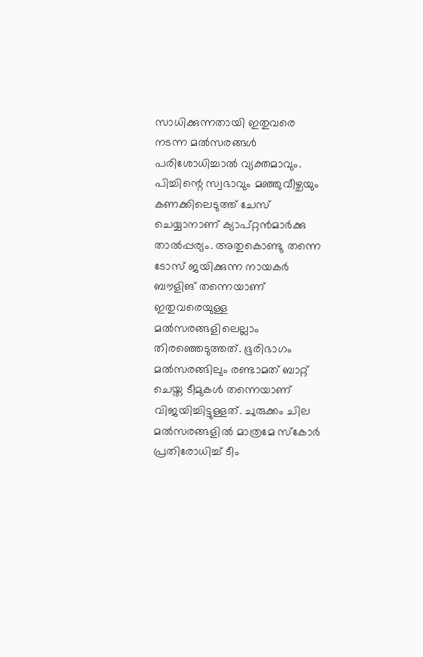സാധിക്കുന്നതായി ഇതുവരെ നടന്ന മല്‍സരങ്ങള്‍ പരിശോധിച്ചാല്‍ വ്യക്തമാവും. പിച്ചിന്റെ സ്വഭാവും മഞ്ഞുവീഴ്ചയും കണക്കിലെടുത്ത് ചേസ് ചെയ്യാനാണ് ക്യാപ്റ്റന്‍മാര്‍ക്കു താല്‍പ്പര്യം. അതുകൊണ്ടു തന്നെ ടോസ് ജയിക്കുന്ന നായകര്‍ ബൗളിങ് തന്നെയാണ് ഇതുവരെയുള്ള മല്‍സരങ്ങളിലെല്ലാം തിരഞ്ഞെടുത്തത്. ഭൂരിഭാഗം മല്‍സരങ്ങിലും രണ്ടാമത് ബാറ്റ് ചെയ്ത ടീമുകള്‍ തന്നെയാണ് വിജയിച്ചിട്ടുള്ളത്. ചുരുക്കം ചില മല്‍സരങ്ങളില്‍ മാത്രമേ സ്‌കോര്‍ പ്രതിരോധിച്ച് ടീം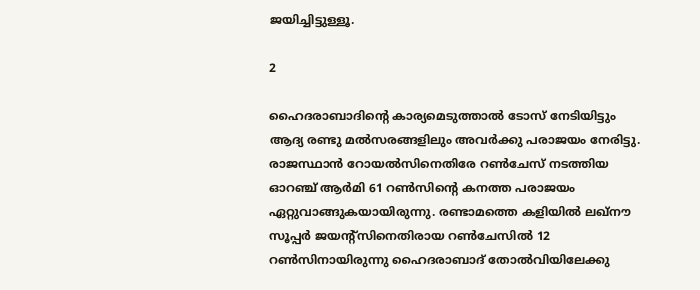ജയിച്ചിട്ടുള്ളൂ.

2

ഹൈദരാബാദിന്റെ കാര്യമെടുത്താല്‍ ടോസ് നേടിയിട്ടും ആദ്യ രണ്ടു മല്‍സരങ്ങളിലും അവര്‍ക്കു പരാജയം നേരിട്ടു. രാജസ്ഥാന്‍ റോയല്‍സിനെതിരേ റണ്‍ചേസ് നടത്തിയ ഓറഞ്ച് ആര്‍മി 61 റണ്‍സിന്റെ കനത്ത പരാജയം ഏറ്റുവാങ്ങുകയായിരുന്നു. രണ്ടാമത്തെ കളിയില്‍ ലഖ്‌നൗ സൂപ്പര്‍ ജയന്റ്‌സിനെതിരായ റണ്‍ചേസില്‍ 12 റണ്‍സിനായിരുന്നു ഹൈദരാബാദ് തോല്‍വിയിലേക്കു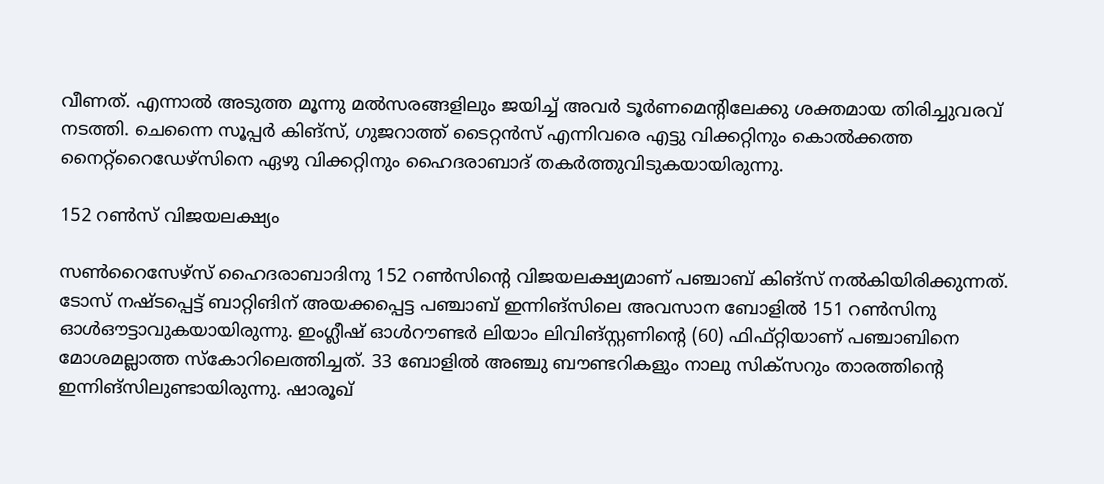വീണത്. എന്നാല്‍ അടുത്ത മൂന്നു മല്‍സരങ്ങളിലും ജയിച്ച് അവര്‍ ടൂര്‍ണമെന്റിലേക്കു ശക്തമായ തിരിച്ചുവരവ് നടത്തി. ചെന്നൈ സൂപ്പര്‍ കിങ്‌സ്, ഗുജറാത്ത് ടൈറ്റന്‍സ് എന്നിവരെ എട്ടു വിക്കറ്റിനും കൊല്‍ക്കത്ത നൈറ്റ്‌റൈഡേഴ്‌സിനെ ഏഴു വിക്കറ്റിനും ഹൈദരാബാദ് തകര്‍ത്തുവിടുകയായിരുന്നു.

152 റണ്‍സ് വിജയലക്ഷ്യം

സണ്‍റൈസേഴ്‌സ് ഹൈദരാബാദിനു 152 റണ്‍സിന്റെ വിജയലക്ഷ്യമാണ് പഞ്ചാബ് കിങ്‌സ് നല്‍കിയിരിക്കുന്നത്. ടോസ് നഷ്ടപ്പെട്ട് ബാറ്റിങിന് അയക്കപ്പെട്ട പഞ്ചാബ് ഇന്നിങ്‌സിലെ അവസാന ബോളില്‍ 151 റണ്‍സിനു ഓള്‍ഔട്ടാവുകയായിരുന്നു. ഇംഗ്ലീഷ് ഓള്‍റൗണ്ടര്‍ ലിയാം ലിവിങ്‌സ്റ്റണിന്റെ (60) ഫിഫ്റ്റിയാണ് പഞ്ചാബിനെ മോശമല്ലാത്ത സ്‌കോറിലെത്തിച്ചത്. 33 ബോളില്‍ അഞ്ചു ബൗണ്ടറികളും നാലു സിക്‌സറും താരത്തിന്റെ ഇന്നിങ്‌സിലുണ്ടായിരുന്നു. ഷാരൂഖ്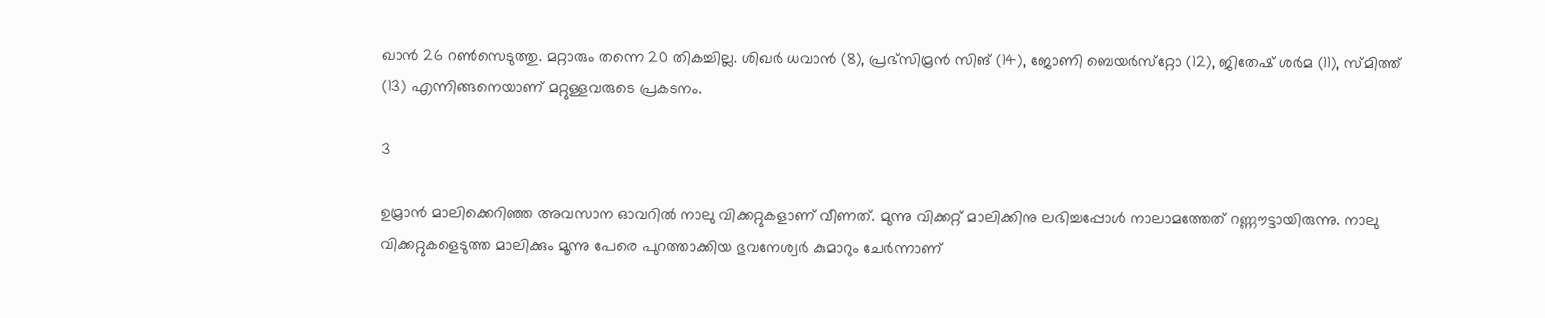ഖാന്‍ 26 റണ്‍സെടുത്തു. മറ്റാരും തന്നെ 20 തികച്ചില്ല. ശിഖര്‍ ധവാന്‍ (8), പ്രഭ്‌സിമ്രന്‍ സിങ് (14), ജോണി ബെയര്‍സ്‌റ്റോ (12), ജിതേഷ് ശര്‍മ (11), സ്മിത്ത് (13) എന്നിങ്ങനെയാണ് മറ്റുള്ളവരുടെ പ്രകടനം.

3

ഉമ്രാന്‍ മാലിക്കെറിഞ്ഞ അവസാന ഓവറില്‍ നാലു വിക്കറ്റുകളാണ് വീണത്. മുന്നു വിക്കറ്റ് മാലിക്കിനു ലഭിച്ചപ്പോള്‍ നാലാമത്തേത് റണ്ണൗട്ടായിരുന്നു. നാലു വിക്കറ്റുകളെടുത്ത മാലിക്കും മൂന്നു പേരെ പുറത്താക്കിയ ഭുവനേശ്വര്‍ കുമാറും ചേര്‍ന്നാണ്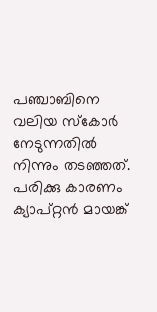പഞ്ചാബിനെ വലിയ സ്‌കോര്‍ നേടുന്നതില്‍ നിന്നും തടഞ്ഞത്.
പരിക്കു കാരണം ക്യാപ്റ്റന്‍ മായങ്ക്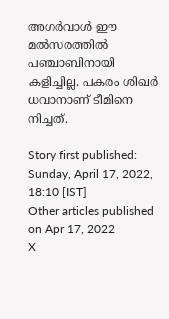അഗര്‍വാള്‍ ഈ മല്‍സരത്തില്‍ പഞ്ചാബിനായി കളിച്ചില്ല. പകരം ശിഖര്‍ ധവാനാണ് ടീമിനെ നിച്ചത്.

Story first published: Sunday, April 17, 2022, 18:10 [IST]
Other articles published on Apr 17, 2022
X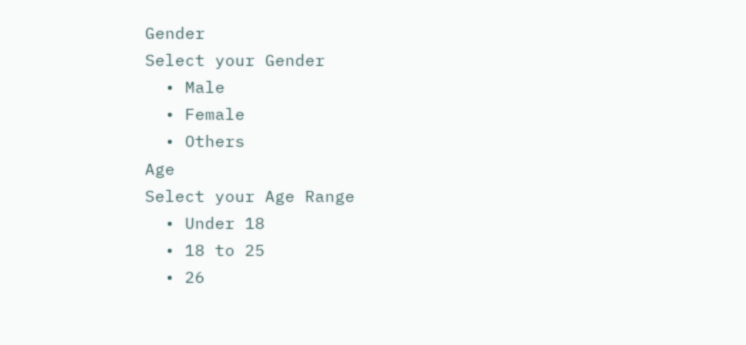Gender
Select your Gender
  • Male
  • Female
  • Others
Age
Select your Age Range
  • Under 18
  • 18 to 25
  • 26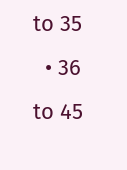to 35
  • 36 to 45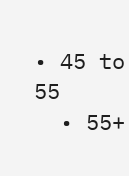• 45 to 55
  • 55+